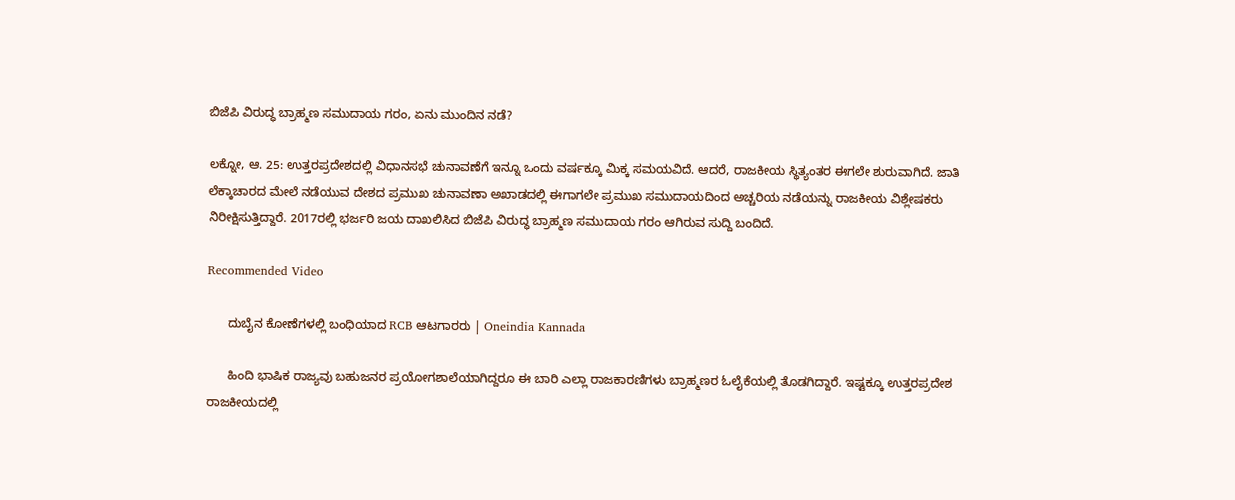ಬಿಜೆಪಿ ವಿರುದ್ಧ ಬ್ರಾಹ್ಮಣ ಸಮುದಾಯ ಗರಂ, ಏನು ಮುಂದಿನ ನಡೆ?

ಲಕ್ನೋ, ಆ. 25: ಉತ್ತರಪ್ರದೇಶದಲ್ಲಿ ವಿಧಾನಸಭೆ ಚುನಾವಣೆಗೆ ಇನ್ನೂ ಒಂದು ವರ್ಷಕ್ಕೂ ಮಿಕ್ಕ ಸಮಯವಿದೆ. ಆದರೆ, ರಾಜಕೀಯ ಸ್ಥಿತ್ಯಂತರ ಈಗಲೇ ಶುರುವಾಗಿದೆ. ಜಾತಿ ಲೆಕ್ಕಾಚಾರದ ಮೇಲೆ ನಡೆಯುವ ದೇಶದ ಪ್ರಮುಖ ಚುನಾವಣಾ ಅಖಾಡದಲ್ಲಿ ಈಗಾಗಲೇ ಪ್ರಮುಖ ಸಮುದಾಯದಿಂದ ಅಚ್ಚರಿಯ ನಡೆಯನ್ನು ರಾಜಕೀಯ ವಿಶ್ಲೇಷಕರು ನಿರೀಕ್ಷಿಸುತ್ತಿದ್ದಾರೆ. 2017ರಲ್ಲಿ ಭರ್ಜರಿ ಜಯ ದಾಖಲಿಸಿದ ಬಿಜೆಪಿ ವಿರುದ್ಧ ಬ್ರಾಹ್ಮಣ ಸಮುದಾಯ ಗರಂ ಆಗಿರುವ ಸುದ್ದಿ ಬಂದಿದೆ.

Recommended Video

      ದುಬೈನ ಕೋಣೆಗಳಲ್ಲಿ ಬಂಧಿಯಾದ RCB ಆಟಗಾರರು | Oneindia Kannada

      ಹಿಂದಿ ಭಾಷಿಕ ರಾಜ್ಯವು ಬಹುಜನರ ಪ್ರಯೋಗಶಾಲೆಯಾಗಿದ್ದರೂ ಈ ಬಾರಿ ಎಲ್ಲಾ ರಾಜಕಾರಣಿಗಳು ಬ್ರಾಹ್ಮಣರ ಓಲೈಕೆಯಲ್ಲಿ ತೊಡಗಿದ್ದಾರೆ. ಇಷ್ಟಕ್ಕೂ ಉತ್ತರಪ್ರದೇಶ ರಾಜಕೀಯದಲ್ಲಿ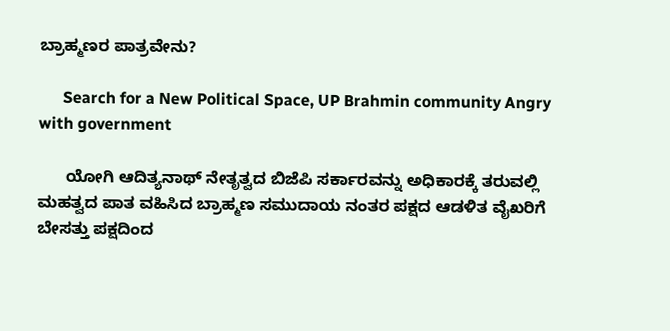ಬ್ರಾಹ್ಮಣರ ಪಾತ್ರವೇನು?

      Search for a New Political Space, UP Brahmin community Angry with government

      ಯೋಗಿ ಆದಿತ್ಯನಾಥ್ ನೇತೃತ್ವದ ಬಿಜೆಪಿ ಸರ್ಕಾರವನ್ನು ಅಧಿಕಾರಕ್ಕೆ ತರುವಲ್ಲಿ ಮಹತ್ವದ ಪಾತ ವಹಿಸಿದ ಬ್ರಾಹ್ಮಣ ಸಮುದಾಯ ನಂತರ ಪಕ್ಷದ ಆಡಳಿತ ವೈಖರಿಗೆ ಬೇಸತ್ತು ಪಕ್ಷದಿಂದ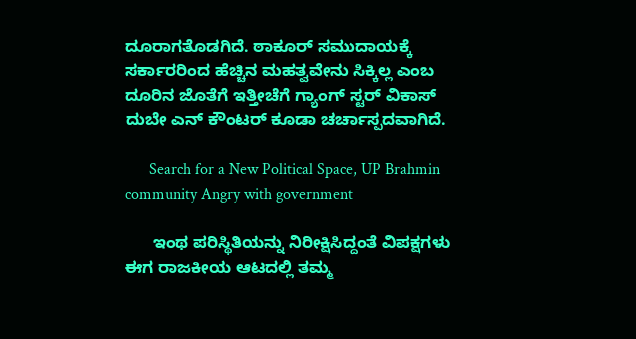ದೂರಾಗತೊಡಗಿದೆ. ಠಾಕೂರ್ ಸಮುದಾಯಕ್ಕೆ ಸರ್ಕಾರರಿಂದ ಹೆಚ್ಚಿನ ಮಹತ್ವವೇನು ಸಿಕ್ಕಿಲ್ಲ ಎಂಬ ದೂರಿನ ಜೊತೆಗೆ ಇತ್ತೀಚೆಗೆ ಗ್ಯಾಂಗ್ ಸ್ಟರ್ ವಿಕಾಸ್ ದುಬೇ ಎನ್ ಕೌಂಟರ್ ಕೂಡಾ ಚರ್ಚಾಸ್ಪದವಾಗಿದೆ.

      Search for a New Political Space, UP Brahmin community Angry with government

      ಇಂಥ ಪರಿಸ್ಥಿತಿಯನ್ನು ನಿರೀಕ್ಷಿಸಿದ್ದಂತೆ ವಿಪಕ್ಷಗಳು ಈಗ ರಾಜಕೀಯ ಆಟದಲ್ಲಿ ತಮ್ಮ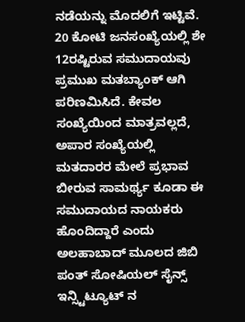ನಡೆಯನ್ನು ಮೊದಲಿಗೆ ಇಟ್ಟಿವೆ. 20 ಕೋಟಿ ಜನಸಂಖ್ಯೆಯಲ್ಲಿ ಶೇ 12ರಷ್ಟಿರುವ ಸಮುದಾಯವು ಪ್ರಮುಖ ಮತಬ್ಯಾಂಕ್ ಆಗಿ ಪರಿಣಮಿಸಿದೆ. ಕೇವಲ ಸಂಖ್ಯೆಯಿಂದ ಮಾತ್ರವಲ್ಲದೆ, ಅಪಾರ ಸಂಖ್ಯೆಯಲ್ಲಿ ಮತದಾರರ ಮೇಲೆ ಪ್ರಭಾವ ಬೀರುವ ಸಾಮರ್ಥ್ಯ ಕೂಡಾ ಈ ಸಮುದಾಯದ ನಾಯಕರು ಹೊಂದಿದ್ದಾರೆ ಎಂದು ಅಲಹಾಬಾದ್ ಮೂಲದ ಜಿಬಿ ಪಂತ್ ಸೋಷಿಯಲ್ ಸೈನ್ಸ್ ಇನ್ಸ್ಟಿಟ್ಯೂಟ್ ನ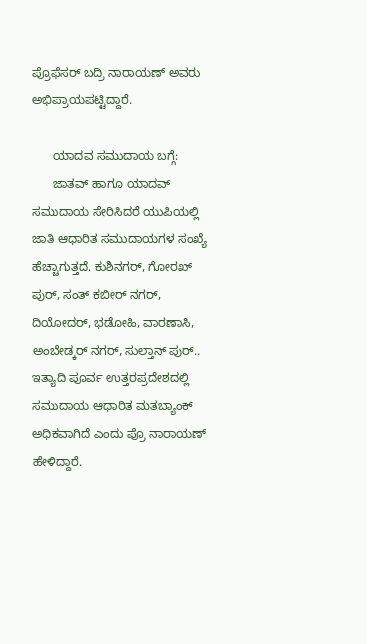ಪ್ರೊಫೆಸರ್ ಬದ್ರಿ ನಾರಾಯಣ್ ಅವರು ಅಭಿಪ್ರಾಯಪಟ್ಟಿದ್ದಾರೆ.

      ಯಾದವ ಸಮುದಾಯ ಬಗ್ಗೆ:
      ಜಾತವ್ ಹಾಗೂ ಯಾದವ್ ಸಮುದಾಯ ಸೇರಿಸಿದರೆ ಯುಪಿಯಲ್ಲಿ ಜಾತಿ ಆಧಾರಿತ ಸಮುದಾಯಗಳ ಸಂಖ್ಯೆ ಹೆಚ್ಚಾಗುತ್ತದೆ. ಕುಶಿನಗರ್, ಗೋರಖ್ ಪುರ್, ಸಂತ್ ಕಬೀರ್ ನಗರ್, ದಿಯೋದರ್, ಭಡೋಹಿ, ವಾರಣಾಸಿ, ಅಂಬೇಡ್ಕರ್ ನಗರ್, ಸುಲ್ತಾನ್ ಪುರ್.. ಇತ್ಯಾದಿ ಪೂರ್ವ ಉತ್ತರಪ್ರದೇಶದಲ್ಲಿ ಸಮುದಾಯ ಆಧಾರಿತ ಮತಬ್ಯಾಂಕ್ ಅಧಿಕವಾಗಿದೆ ಎಂದು ಪ್ರೊ ನಾರಾಯಣ್ ಹೇಳಿದ್ದಾರೆ.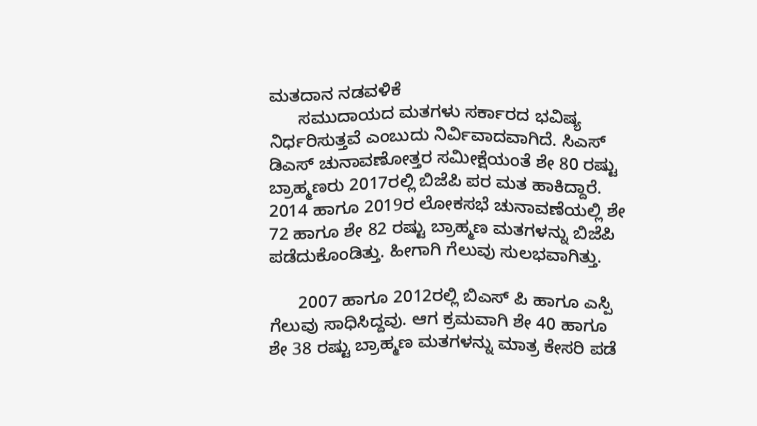ಮತದಾನ ನಡವಳಿಕೆ
      ಸಮುದಾಯದ ಮತಗಳು ಸರ್ಕಾರದ ಭವಿಷ್ಯ ನಿರ್ಧರಿಸುತ್ತವೆ ಎಂಬುದು ನಿರ್ವಿವಾದವಾಗಿದೆ. ಸಿಎಸ್ ಡಿಎಸ್ ಚುನಾವಣೋತ್ತರ ಸಮೀಕ್ಷೆಯಂತೆ ಶೇ 80 ರಷ್ಟು ಬ್ರಾಹ್ಮಣರು 2017ರಲ್ಲಿ ಬಿಜೆಪಿ ಪರ ಮತ ಹಾಕಿದ್ದಾರೆ. 2014 ಹಾಗೂ 2019ರ ಲೋಕಸಭೆ ಚುನಾವಣೆಯಲ್ಲಿ ಶೇ 72 ಹಾಗೂ ಶೇ 82 ರಷ್ಟು ಬ್ರಾಹ್ಮಣ ಮತಗಳನ್ನು ಬಿಜೆಪಿ ಪಡೆದುಕೊಂಡಿತ್ತು. ಹೀಗಾಗಿ ಗೆಲುವು ಸುಲಭವಾಗಿತ್ತು.

      2007 ಹಾಗೂ 2012ರಲ್ಲಿ ಬಿಎಸ್ ಪಿ ಹಾಗೂ ಎಸ್ಪಿ ಗೆಲುವು ಸಾಧಿಸಿದ್ದವು. ಆಗ ಕ್ರಮವಾಗಿ ಶೇ 40 ಹಾಗೂ ಶೇ 38 ರಷ್ಟು ಬ್ರಾಹ್ಮಣ ಮತಗಳನ್ನು ಮಾತ್ರ ಕೇಸರಿ ಪಡೆ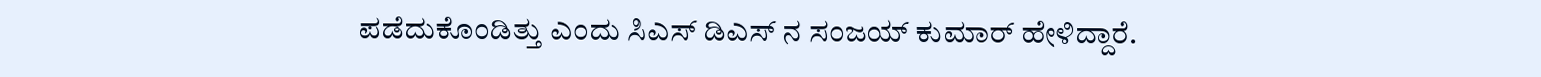ಪಡೆದುಕೊಂಡಿತ್ತು ಎಂದು ಸಿಎಸ್ ಡಿಎಸ್ ನ ಸಂಜಯ್ ಕುಮಾರ್ ಹೇಳಿದ್ದಾರೆ.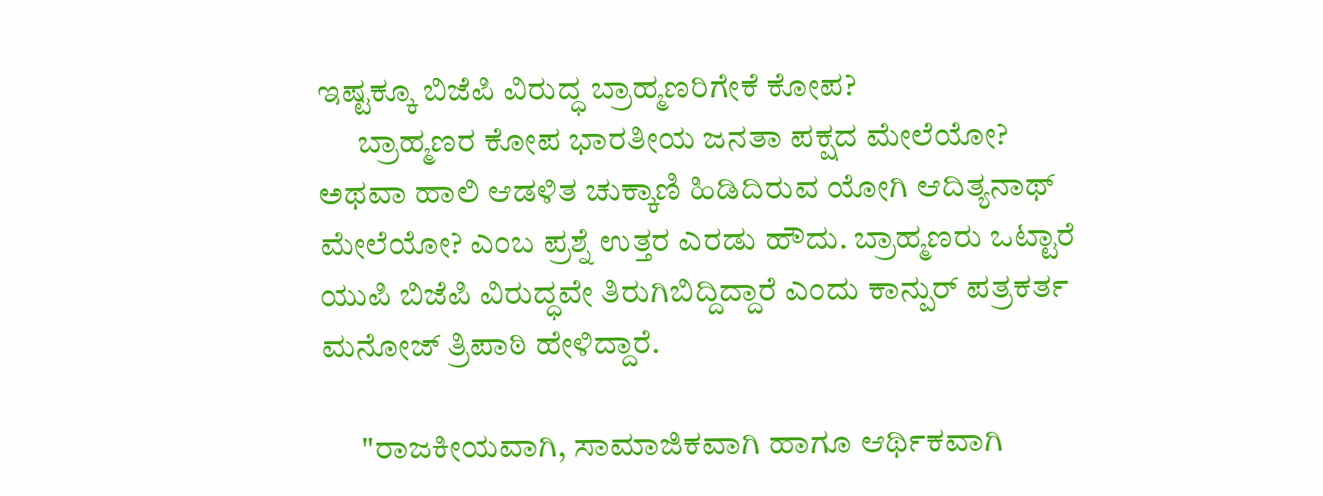ಇಷ್ಟಕ್ಕೂ ಬಿಜೆಪಿ ವಿರುದ್ಧ ಬ್ರಾಹ್ಮಣರಿಗೇಕೆ ಕೋಪ?
      ಬ್ರಾಹ್ಮಣರ ಕೋಪ ಭಾರತೀಯ ಜನತಾ ಪಕ್ಷದ ಮೇಲೆಯೋ? ಅಥವಾ ಹಾಲಿ ಆಡಳಿತ ಚುಕ್ಕಾಣಿ ಹಿಡಿದಿರುವ ಯೋಗಿ ಆದಿತ್ಯನಾಥ್ ಮೇಲೆಯೋ? ಎಂಬ ಪ್ರಶ್ನೆ ಉತ್ತರ ಎರಡು ಹೌದು. ಬ್ರಾಹ್ಮಣರು ಒಟ್ಟಾರೆ ಯುಪಿ ಬಿಜೆಪಿ ವಿರುದ್ಧವೇ ತಿರುಗಿಬಿದ್ದಿದ್ದಾರೆ ಎಂದು ಕಾನ್ಪುರ್ ಪತ್ರಕರ್ತ ಮನೋಜ್ ತ್ರಿಪಾಠಿ ಹೇಳಿದ್ದಾರೆ.

      "ರಾಜಕೀಯವಾಗಿ, ಸಾಮಾಜಿಕವಾಗಿ ಹಾಗೂ ಆರ್ಥಿಕವಾಗಿ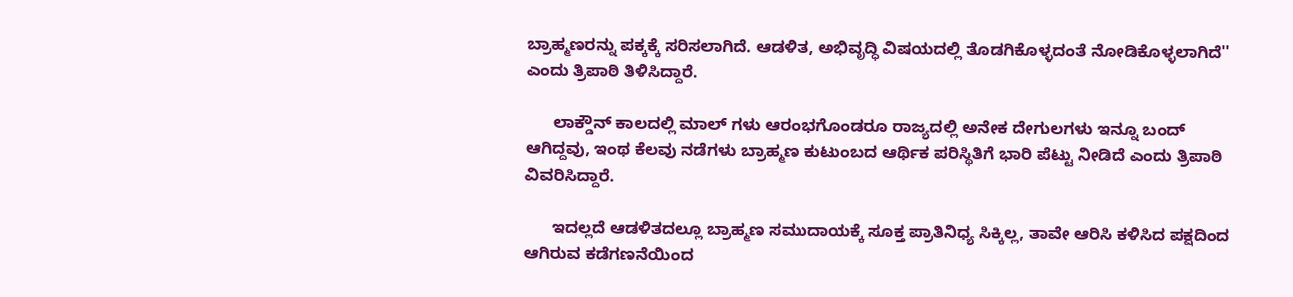ಬ್ರಾಹ್ಮಣರನ್ನು ಪಕ್ಕಕ್ಕೆ ಸರಿಸಲಾಗಿದೆ. ಆಡಳಿತ, ಅಭಿವೃದ್ಧಿ ವಿಷಯದಲ್ಲಿ ತೊಡಗಿಕೊಳ್ಳದಂತೆ ನೋಡಿಕೊಳ್ಳಲಾಗಿದೆ'' ಎಂದು ತ್ರಿಪಾಠಿ ತಿಳಿಸಿದ್ದಾರೆ.

      ಲಾಕ್ಡೌನ್ ಕಾಲದಲ್ಲಿ ಮಾಲ್ ಗಳು ಆರಂಭಗೊಂಡರೂ ರಾಜ್ಯದಲ್ಲಿ ಅನೇಕ ದೇಗುಲಗಳು ಇನ್ನೂ ಬಂದ್ ಆಗಿದ್ದವು, ಇಂಥ ಕೆಲವು ನಡೆಗಳು ಬ್ರಾಹ್ಮಣ ಕುಟುಂಬದ ಆರ್ಥಿಕ ಪರಿಸ್ಥಿತಿಗೆ ಭಾರಿ ಪೆಟ್ಟು ನೀಡಿದೆ ಎಂದು ತ್ರಿಪಾಠಿ ವಿವರಿಸಿದ್ದಾರೆ.

      ಇದಲ್ಲದೆ ಆಡಳಿತದಲ್ಲೂ ಬ್ರಾಹ್ಮಣ ಸಮುದಾಯಕ್ಕೆ ಸೂಕ್ತ ಪ್ರಾತಿನಿಧ್ಯ ಸಿಕ್ಕಿಲ್ಲ, ತಾವೇ ಆರಿಸಿ ಕಳಿಸಿದ ಪಕ್ಷದಿಂದ ಆಗಿರುವ ಕಡೆಗಣನೆಯಿಂದ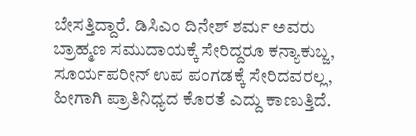ಬೇಸತ್ತಿದ್ದಾರೆ. ಡಿಸಿಎಂ ದಿನೇಶ್ ಶರ್ಮ ಅವರು ಬ್ರಾಹ್ಮಣ ಸಮುದಾಯಕ್ಕೆ ಸೇರಿದ್ದರೂ ಕನ್ಯಾಕುಬ್ಜ, ಸೂರ್ಯಪರೀನ್ ಉಪ ಪಂಗಡಕ್ಕೆ ಸೇರಿದವರಲ್ಲ, ಹೀಗಾಗಿ ಪ್ರಾತಿನಿಧ್ಯದ ಕೊರತೆ ಎದ್ದು ಕಾಣುತ್ತಿದೆ.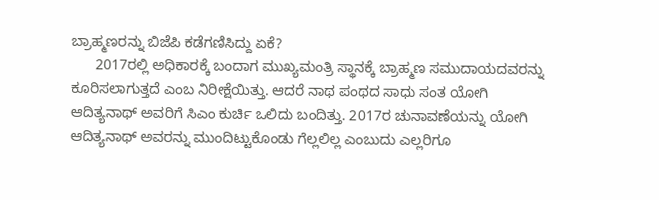ಬ್ರಾಹ್ಮಣರನ್ನು ಬಿಜೆಪಿ ಕಡೆಗಣಿಸಿದ್ದು ಏಕೆ?
      2017ರಲ್ಲಿ ಅಧಿಕಾರಕ್ಕೆ ಬಂದಾಗ ಮುಖ್ಯಮಂತ್ರಿ ಸ್ಥಾನಕ್ಕೆ ಬ್ರಾಹ್ಮಣ ಸಮುದಾಯದವರನ್ನು ಕೂರಿಸಲಾಗುತ್ತದೆ ಎಂಬ ನಿರೀಕ್ಷೆಯಿತ್ತು. ಆದರೆ ನಾಥ ಪಂಥದ ಸಾಧು ಸಂತ ಯೋಗಿ ಆದಿತ್ಯನಾಥ್ ಅವರಿಗೆ ಸಿಎಂ ಕುರ್ಚಿ ಒಲಿದು ಬಂದಿತ್ತು. 2017ರ ಚುನಾವಣೆಯನ್ನು ಯೋಗಿ ಆದಿತ್ಯನಾಥ್ ಅವರನ್ನು ಮುಂದಿಟ್ಟುಕೊಂಡು ಗೆಲ್ಲಲಿಲ್ಲ ಎಂಬುದು ಎಲ್ಲರಿಗೂ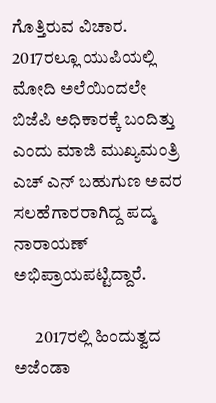ಗೊತ್ತಿರುವ ವಿಚಾರ. 2017ರಲ್ಲೂ ಯುಪಿಯಲ್ಲಿ ಮೋದಿ ಅಲೆಯಿಂದಲೇ ಬಿಜೆಪಿ ಅಧಿಕಾರಕ್ಕೆ ಬಂದಿತ್ತು ಎಂದು ಮಾಜಿ ಮುಖ್ಯಮಂತ್ರಿ ಎಚ್ ಎನ್ ಬಹುಗುಣ ಅವರ ಸಲಹೆಗಾರರಾಗಿದ್ದ ಪದ್ಮ ನಾರಾಯಣ್ ಅಭಿಪ್ರಾಯಪಟ್ಟಿದ್ದಾರೆ.

      2017ರಲ್ಲಿ ಹಿಂದುತ್ವದ ಅಜೆಂಡಾ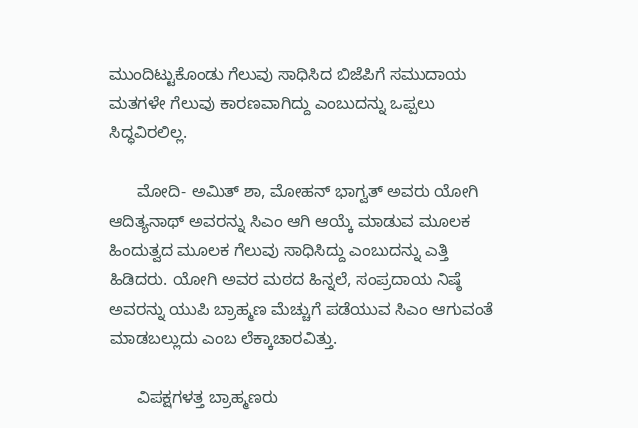ಮುಂದಿಟ್ಟುಕೊಂಡು ಗೆಲುವು ಸಾಧಿಸಿದ ಬಿಜೆಪಿಗೆ ಸಮುದಾಯ ಮತಗಳೇ ಗೆಲುವು ಕಾರಣವಾಗಿದ್ದು ಎಂಬುದನ್ನು ಒಪ್ಪಲು ಸಿದ್ಧವಿರಲಿಲ್ಲ.

      ಮೋದಿ- ಅಮಿತ್ ಶಾ, ಮೋಹನ್ ಭಾಗ್ವತ್ ಅವರು ಯೋಗಿ ಆದಿತ್ಯನಾಥ್ ಅವರನ್ನು ಸಿಎಂ ಆಗಿ ಆಯ್ಕೆ ಮಾಡುವ ಮೂಲಕ ಹಿಂದುತ್ವದ ಮೂಲಕ ಗೆಲುವು ಸಾಧಿಸಿದ್ದು ಎಂಬುದನ್ನು ಎತ್ತಿ ಹಿಡಿದರು. ಯೋಗಿ ಅವರ ಮಠದ ಹಿನ್ನಲೆ, ಸಂಪ್ರದಾಯ ನಿಷ್ಠೆ ಅವರನ್ನು ಯುಪಿ ಬ್ರಾಹ್ಮಣ ಮೆಚ್ಚುಗೆ ಪಡೆಯುವ ಸಿಎಂ ಆಗುವಂತೆ ಮಾಡಬಲ್ಲುದು ಎಂಬ ಲೆಕ್ಕಾಚಾರವಿತ್ತು.

      ವಿಪಕ್ಷಗಳತ್ತ ಬ್ರಾಹ್ಮಣರು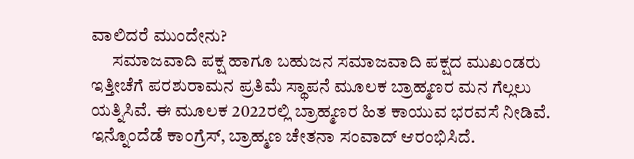ವಾಲಿದರೆ ಮುಂದೇನು?
      ಸಮಾಜವಾದಿ ಪಕ್ಷ ಹಾಗೂ ಬಹುಜನ ಸಮಾಜವಾದಿ ಪಕ್ಷದ ಮುಖಂಡರು ಇತ್ತೀಚೆಗೆ ಪರಶುರಾಮನ ಪ್ರತಿಮೆ ಸ್ಥಾಪನೆ ಮೂಲಕ ಬ್ರಾಹ್ಮಣರ ಮನ ಗೆಲ್ಲಲು ಯತ್ನಿಸಿವೆ. ಈ ಮೂಲಕ 2022ರಲ್ಲಿ ಬ್ರಾಹ್ಮಣರ ಹಿತ ಕಾಯುವ ಭರವಸೆ ನೀಡಿವೆ. ಇನ್ನೊಂದೆಡೆ ಕಾಂಗ್ರೆಸ್, ಬ್ರಾಹ್ಮಣ ಚೇತನಾ ಸಂವಾದ್ ಆರಂಭಿಸಿದೆ.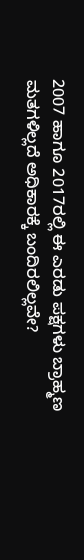2007 ಹಾಗೂ 2017ರಲ್ಲಿ ಈ ಎರಡು ಪಕ್ಷಗಳು ಬ್ರಾಹ್ಮಣ ಮತಗಳಿಲ್ಲದೆ ಅಧಿಕಾರಕ್ಕೆ ಬಂದಿರಲಿಲ್ಲವೇ?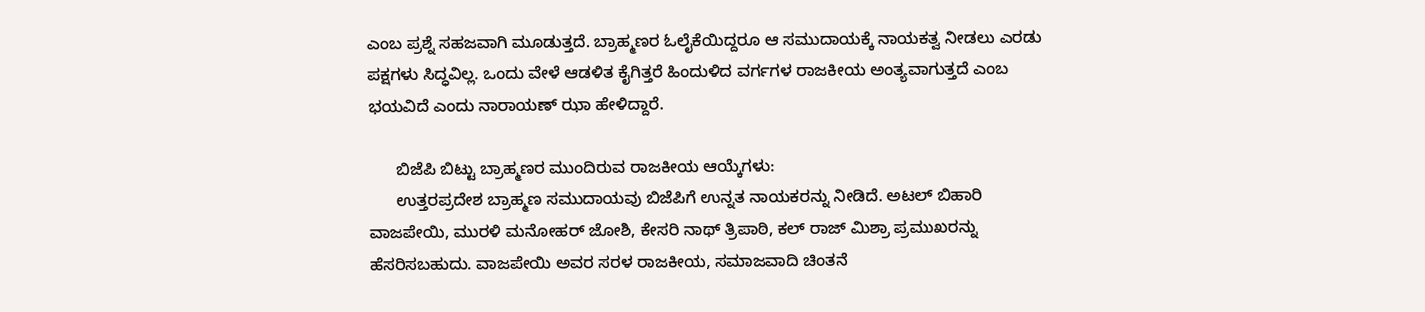ಎಂಬ ಪ್ರಶ್ನೆ ಸಹಜವಾಗಿ ಮೂಡುತ್ತದೆ. ಬ್ರಾಹ್ಮಣರ ಓಲೈಕೆಯಿದ್ದರೂ ಆ ಸಮುದಾಯಕ್ಕೆ ನಾಯಕತ್ವ ನೀಡಲು ಎರಡು ಪಕ್ಷಗಳು ಸಿದ್ಧವಿಲ್ಲ. ಒಂದು ವೇಳೆ ಆಡಳಿತ ಕೈಗಿತ್ತರೆ ಹಿಂದುಳಿದ ವರ್ಗಗಳ ರಾಜಕೀಯ ಅಂತ್ಯವಾಗುತ್ತದೆ ಎಂಬ ಭಯವಿದೆ ಎಂದು ನಾರಾಯಣ್ ಝಾ ಹೇಳಿದ್ದಾರೆ.

      ಬಿಜೆಪಿ ಬಿಟ್ಟು ಬ್ರಾಹ್ಮಣರ ಮುಂದಿರುವ ರಾಜಕೀಯ ಆಯ್ಕೆಗಳು:
      ಉತ್ತರಪ್ರದೇಶ ಬ್ರಾಹ್ಮಣ ಸಮುದಾಯವು ಬಿಜೆಪಿಗೆ ಉನ್ನತ ನಾಯಕರನ್ನು ನೀಡಿದೆ. ಅಟಲ್ ಬಿಹಾರಿ ವಾಜಪೇಯಿ, ಮುರಳಿ ಮನೋಹರ್ ಜೋಶಿ, ಕೇಸರಿ ನಾಥ್ ತ್ರಿಪಾಠಿ, ಕಲ್ ರಾಜ್ ಮಿಶ್ರಾ ಪ್ರಮುಖರನ್ನು ಹೆಸರಿಸಬಹುದು. ವಾಜಪೇಯಿ ಅವರ ಸರಳ ರಾಜಕೀಯ, ಸಮಾಜವಾದಿ ಚಿಂತನೆ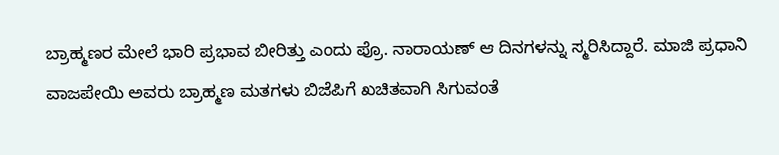ಬ್ರಾಹ್ಮಣರ ಮೇಲೆ ಭಾರಿ ಪ್ರಭಾವ ಬೀರಿತ್ತು ಎಂದು ಪ್ರೊ. ನಾರಾಯಣ್ ಆ ದಿನಗಳನ್ನು ಸ್ಮರಿಸಿದ್ದಾರೆ. ಮಾಜಿ ಪ್ರಧಾನಿ ವಾಜಪೇಯಿ ಅವರು ಬ್ರಾಹ್ಮಣ ಮತಗಳು ಬಿಜೆಪಿಗೆ ಖಚಿತವಾಗಿ ಸಿಗುವಂತೆ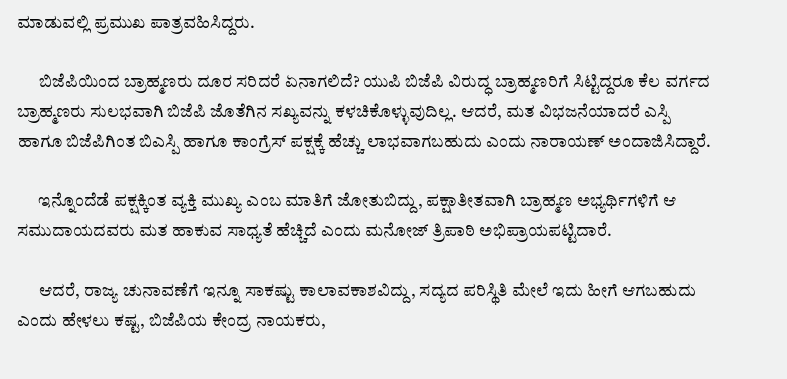ಮಾಡುವಲ್ಲಿ ಪ್ರಮುಖ ಪಾತ್ರವಹಿಸಿದ್ದರು.

      ಬಿಜೆಪಿಯಿಂದ ಬ್ರಾಹ್ಮಣರು ದೂರ ಸರಿದರೆ ಏನಾಗಲಿದೆ? ಯುಪಿ ಬಿಜೆಪಿ ವಿರುದ್ಧ ಬ್ರಾಹ್ಮಣರಿಗೆ ಸಿಟ್ಟಿದ್ದರೂ ಕೆಲ ವರ್ಗದ ಬ್ರಾಹ್ಮಣರು ಸುಲಭವಾಗಿ ಬಿಜೆಪಿ ಜೊತೆಗಿನ ಸಖ್ಯವನ್ನು ಕಳಚಿಕೊಳ್ಳುವುದಿಲ್ಲ. ಆದರೆ, ಮತ ವಿಭಜನೆಯಾದರೆ ಎಸ್ಪಿ ಹಾಗೂ ಬಿಜೆಪಿಗಿಂತ ಬಿಎಸ್ಪಿ ಹಾಗೂ ಕಾಂಗ್ರೆಸ್ ಪಕ್ಷಕ್ಕೆ ಹೆಚ್ಚು ಲಾಭವಾಗಬಹುದು ಎಂದು ನಾರಾಯಣ್ ಅಂದಾಜಿಸಿದ್ದಾರೆ.

      ಇನ್ನೊಂದೆಡೆ ಪಕ್ಷಕ್ಕಿಂತ ವ್ಯಕ್ತಿ ಮುಖ್ಯ ಎಂಬ ಮಾತಿಗೆ ಜೋತುಬಿದ್ದು, ಪಕ್ಷಾತೀತವಾಗಿ ಬ್ರಾಹ್ಮಣ ಅಭ್ಯರ್ಥಿಗಳಿಗೆ ಆ ಸಮುದಾಯದವರು ಮತ ಹಾಕುವ ಸಾಧ್ಯತೆ ಹೆಚ್ಚಿದೆ ಎಂದು ಮನೋಜ್ ತ್ರಿಪಾಠಿ ಅಭಿಪ್ರಾಯಪಟ್ಟಿದಾರೆ.

      ಆದರೆ, ರಾಜ್ಯ ಚುನಾವಣೆಗೆ ಇನ್ನೂ ಸಾಕಷ್ಟು ಕಾಲಾವಕಾಶವಿದ್ದು, ಸದ್ಯದ ಪರಿಸ್ಥಿತಿ ಮೇಲೆ ಇದು ಹೀಗೆ ಆಗಬಹುದು ಎಂದು ಹೇಳಲು ಕಷ್ಟ, ಬಿಜೆಪಿಯ ಕೇಂದ್ರ ನಾಯಕರು,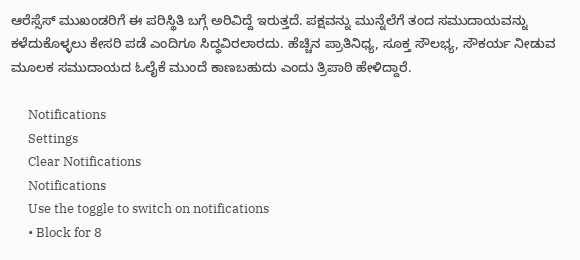ಆರೆಸ್ಸೆಸ್ ಮುಖಂಡರಿಗೆ ಈ ಪರಿಸ್ಥಿತಿ ಬಗ್ಗೆ ಅರಿವಿದ್ದೆ ಇರುತ್ತದೆ. ಪಕ್ಷವನ್ನು ಮುನ್ನೆಲೆಗೆ ತಂದ ಸಮುದಾಯವನ್ನು ಕಳೆದುಕೊಳ್ಳಲು ಕೇಸರಿ ಪಡೆ ಎಂದಿಗೂ ಸಿದ್ಧವಿರಲಾರದು. ಹೆಚ್ಚಿನ ಪ್ರಾತಿನಿಧ್ಯ, ಸೂಕ್ತ ಸೌಲಭ್ಯ, ಸೌಕರ್ಯ ನೀಡುವ ಮೂಲಕ ಸಮುದಾಯದ ಓಲೈಕೆ ಮುಂದೆ ಕಾಣಬಹುದು ಎಂದು ತ್ರಿಪಾಠಿ ಹೇಳಿದ್ದಾರೆ.

      Notifications
      Settings
      Clear Notifications
      Notifications
      Use the toggle to switch on notifications
      • Block for 8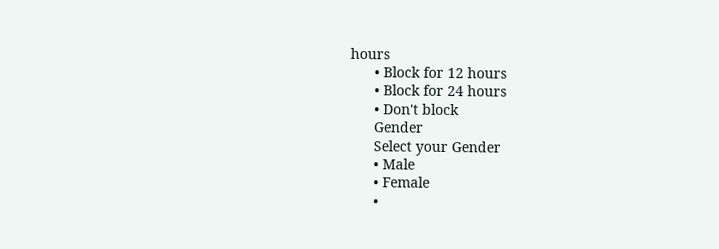hours
      • Block for 12 hours
      • Block for 24 hours
      • Don't block
      Gender
      Select your Gender
      • Male
      • Female
      •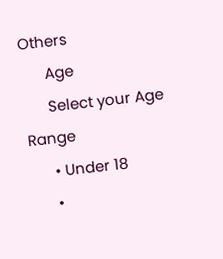Others
      Age
      Select your Age Range
      • Under 18
      •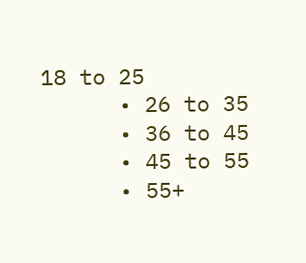18 to 25
      • 26 to 35
      • 36 to 45
      • 45 to 55
      • 55+